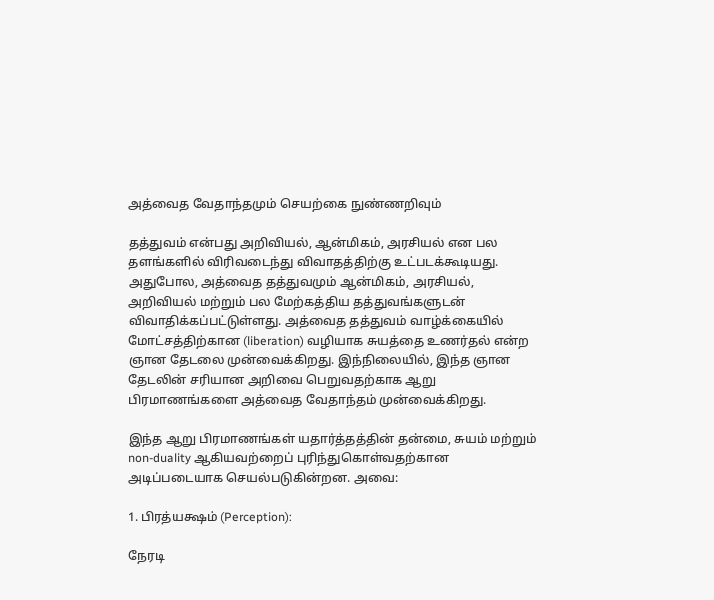அத்வைத வேதாந்தமும் செயற்கை நுண்ணறிவும்

தத்துவம் என்பது அறிவியல், ஆன்மிகம், அரசியல் என பல தளங்களில் விரிவடைந்து விவாதத்திற்கு உட்படக்கூடியது. அதுபோல, அத்வைத தத்துவமும் ஆன்மிகம், அரசியல், அறிவியல் மற்றும் பல மேற்கத்திய தத்துவங்களுடன் விவாதிக்கப்பட்டுள்ளது. அத்வைத தத்துவம் வாழ்க்கையில் மோட்சத்திற்கான (liberation) வழியாக சுயத்தை உணர்தல் என்ற ஞான தேடலை முன்வைக்கிறது. இந்நிலையில், இந்த ஞான தேடலின் சரியான அறிவை பெறுவதற்காக ஆறு பிரமாணங்களை அத்வைத வேதாந்தம் முன்வைக்கிறது.

இந்த ஆறு பிரமாணங்கள் யதார்த்தத்தின் தன்மை, சுயம் மற்றும் non-duality ஆகியவற்றைப் புரிந்துகொள்வதற்கான அடிப்படையாக செயல்படுகின்றன. அவை:

1. பிரத்யக்ஷம் (Perception):

நேரடி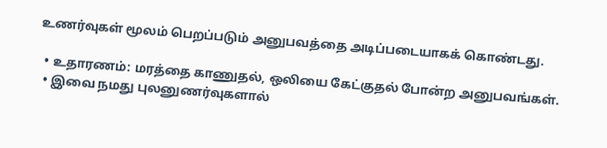உணர்வுகள் மூலம் பெறப்படும் அனுபவத்தை அடிப்படையாகக் கொண்டது.

  • உதாரணம்: மரத்தை காணுதல், ஒலியை கேட்குதல் போன்ற அனுபவங்கள்.
  • இவை நமது புலனுணர்வுகளால்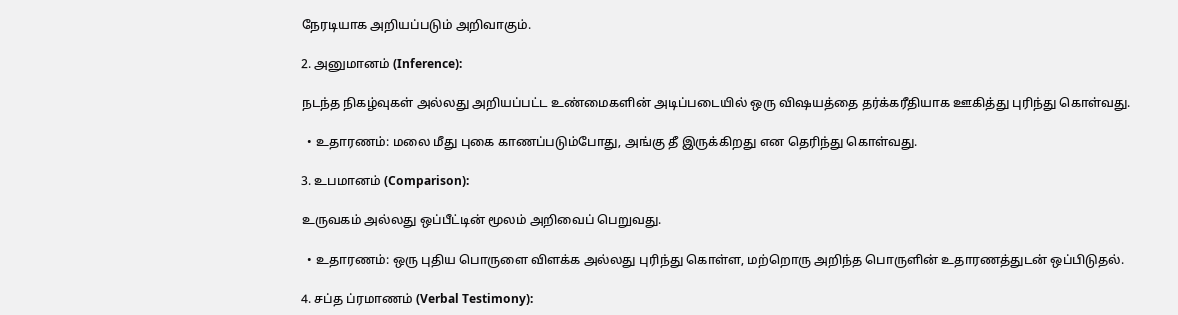நேரடியாக அறியப்படும் அறிவாகும்.

2. அனுமானம் (Inference):

நடந்த நிகழ்வுகள் அல்லது அறியப்பட்ட உண்மைகளின் அடிப்படையில் ஒரு விஷயத்தை தர்க்கரீதியாக ஊகித்து புரிந்து கொள்வது.

  • உதாரணம்: மலை மீது புகை காணப்படும்போது, அங்கு தீ இருக்கிறது என தெரிந்து கொள்வது.

3. உபமானம் (Comparison):

உருவகம் அல்லது ஒப்பீட்டின் மூலம் அறிவைப் பெறுவது.

  • உதாரணம்: ஒரு புதிய பொருளை விளக்க அல்லது புரிந்து கொள்ள, மற்றொரு அறிந்த பொருளின் உதாரணத்துடன் ஒப்பிடுதல்.

4. சப்த ப்ரமாணம் (Verbal Testimony):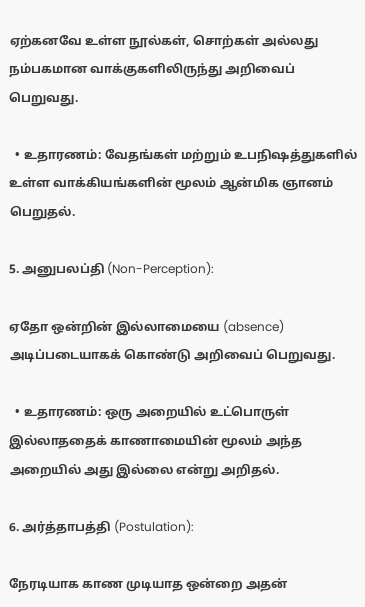ஏற்கனவே உள்ள நூல்கள், சொற்கள் அல்லது நம்பகமான வாக்குகளிலிருந்து அறிவைப் பெறுவது.

  • உதாரணம்: வேதங்கள் மற்றும் உபநிஷத்துகளில் உள்ள வாக்கியங்களின் மூலம் ஆன்மிக ஞானம் பெறுதல்.

5. அனுபலப்தி (Non-Perception):

ஏதோ ஒன்றின் இல்லாமையை (absence) அடிப்படையாகக் கொண்டு அறிவைப் பெறுவது.

  • உதாரணம்: ஒரு அறையில் உட்பொருள் இல்லாததைக் காணாமையின் மூலம் அந்த அறையில் அது இல்லை என்று அறிதல்.

6. அர்த்தாபத்தி (Postulation):

நேரடியாக காண முடியாத ஒன்றை அதன்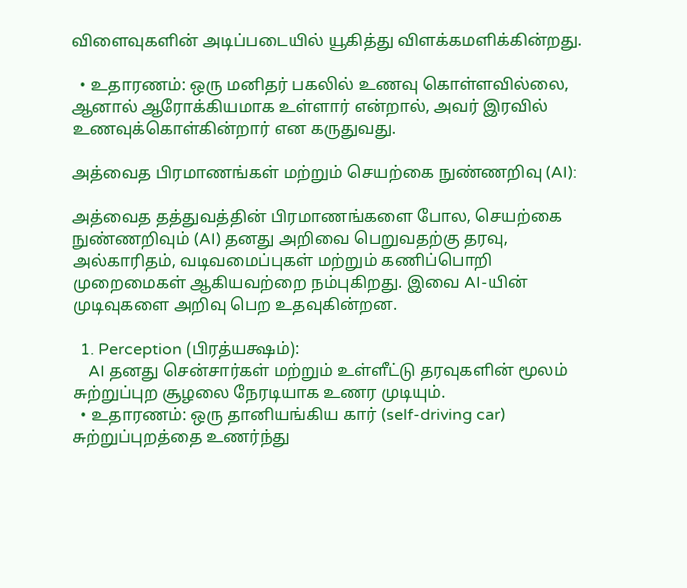விளைவுகளின் அடிப்படையில் யூகித்து விளக்கமளிக்கின்றது.

  • உதாரணம்: ஒரு மனிதர் பகலில் உணவு கொள்ளவில்லை, ஆனால் ஆரோக்கியமாக உள்ளார் என்றால், அவர் இரவில் உணவுக்கொள்கின்றார் என கருதுவது.

அத்வைத பிரமாணங்கள் மற்றும் செயற்கை நுண்ணறிவு (AI):

அத்வைத தத்துவத்தின் பிரமாணங்களை போல, செயற்கை நுண்ணறிவும் (AI) தனது அறிவை பெறுவதற்கு தரவு, அல்காரிதம், வடிவமைப்புகள் மற்றும் கணிப்பொறி முறைமைகள் ஆகியவற்றை நம்புகிறது. இவை AI-யின் முடிவுகளை அறிவு பெற உதவுகின்றன.

  1. Perception (பிரத்யக்ஷம்):
    AI தனது சென்சார்கள் மற்றும் உள்ளீட்டு தரவுகளின் மூலம் சுற்றுப்புற சூழலை நேரடியாக உணர முடியும்.
  • உதாரணம்: ஒரு தானியங்கிய கார் (self-driving car) சுற்றுப்புறத்தை உணர்ந்து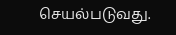செயல்படுவது.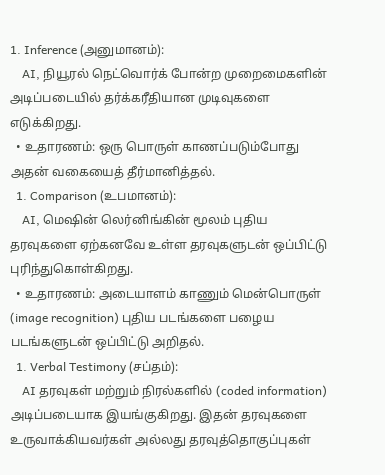1. Inference (அனுமானம்):
    AI, நியூரல் நெட்வொர்க் போன்ற முறைமைகளின் அடிப்படையில் தர்க்கரீதியான முடிவுகளை எடுக்கிறது.
  • உதாரணம்: ஒரு பொருள் காணப்படும்போது அதன் வகையைத் தீர்மானித்தல்.
  1. Comparison (உபமானம்):
    AI, மெஷின் லெர்னிங்கின் மூலம் புதிய தரவுகளை ஏற்கனவே உள்ள தரவுகளுடன் ஒப்பிட்டு புரிந்துகொள்கிறது.
  • உதாரணம்: அடையாளம் காணும் மென்பொருள் (image recognition) புதிய படங்களை பழைய படங்களுடன் ஒப்பிட்டு அறிதல்.
  1. Verbal Testimony (சப்தம்):
    AI தரவுகள் மற்றும் நிரல்களில் (coded information) அடிப்படையாக இயங்குகிறது. இதன் தரவுகளை உருவாக்கியவர்கள் அல்லது தரவுத்தொகுப்புகள்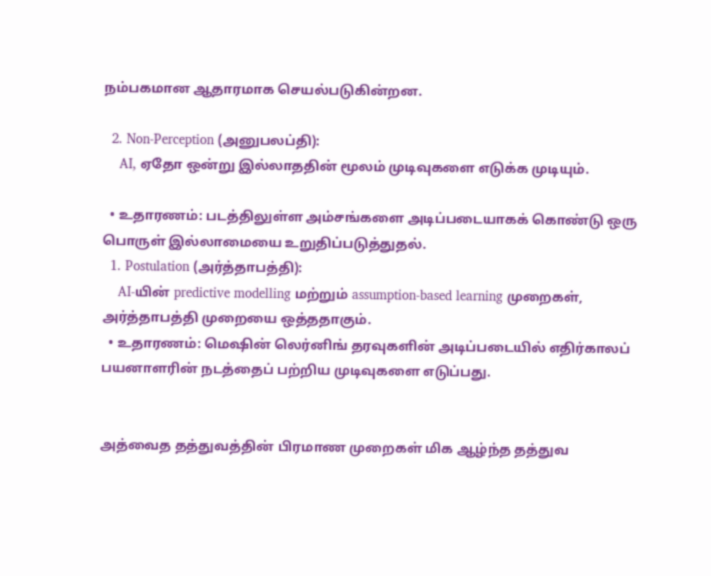நம்பகமான ஆதாரமாக செயல்படுகின்றன.

  2. Non-Perception (அனுபலப்தி):
    AI, ஏதோ ஒன்று இல்லாததின் மூலம் முடிவுகளை எடுக்க முடியும்.

  • உதாரணம்: படத்திலுள்ள அம்சங்களை அடிப்படையாகக் கொண்டு ஒரு பொருள் இல்லாமையை உறுதிப்படுத்துதல்.
  1. Postulation (அர்த்தாபத்தி):
    AI-யின் predictive modelling மற்றும் assumption-based learning முறைகள், அர்த்தாபத்தி முறையை ஒத்ததாகும்.
  • உதாரணம்: மெஷின் லெர்னிங் தரவுகளின் அடிப்படையில் எதிர்காலப் பயனாளரின் நடத்தைப் பற்றிய முடிவுகளை எடுப்பது.


அத்வைத தத்துவத்தின் பிரமாண முறைகள் மிக ஆழ்ந்த தத்துவ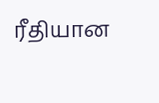ரீதியான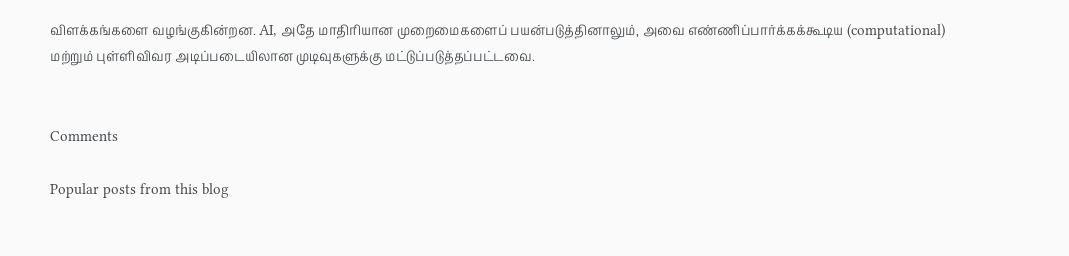விளக்கங்களை வழங்குகின்றன. AI, அதே மாதிரியான முறைமைகளைப் பயன்படுத்தினாலும், அவை எண்ணிப்பார்க்கக்கூடிய (computational) மற்றும் புள்ளிவிவர அடிப்படையிலான முடிவுகளுக்கு மட்டுப்படுத்தப்பட்டவை.


Comments

Popular posts from this blog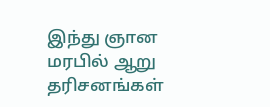இந்து ஞான மரபில் ஆறு தரிசனங்கள்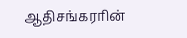ஆதிசங்கரரின்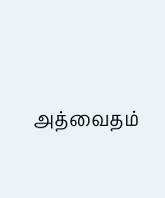அத்வைதம்